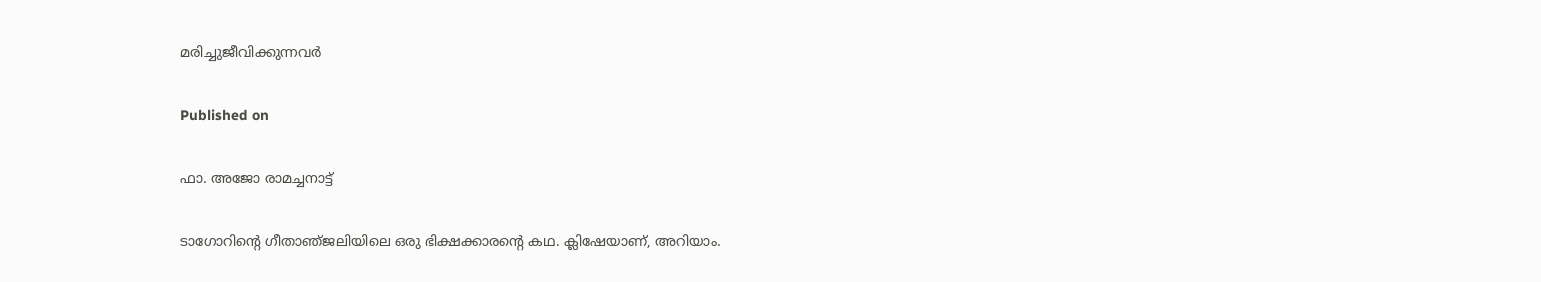മരിച്ചുജീവിക്കുന്നവർ

Published on

ഫാ. അജോ രാമച്ചനാട്ട്

ടാഗോറിന്റെ ഗീതാഞ്‌ജലിയിലെ ഒരു ഭിക്ഷക്കാരന്റെ കഥ. ക്ലിഷേയാണ്, അറിയാം.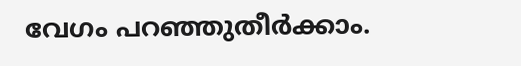വേഗം പറഞ്ഞുതീർക്കാം.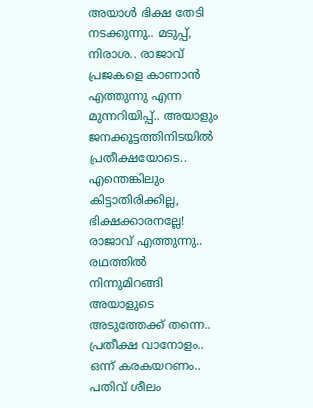അയാൾ ഭിക്ഷ തേടി നടക്കുന്നു.. മടുപ്പ്, നിരാശ.. രാജാവ് പ്രജകളെ കാണാൻ എത്തുന്നു എന്ന മുന്നറിയിപ്പ്.. അയാളും ജനക്കൂട്ടത്തിനിടയിൽ പ്രതീക്ഷയോടെ.. എന്തെങ്കിലും കിട്ടാതിരിക്കില്ല, ഭിക്ഷക്കാരനല്ലേ! രാജാവ് എത്തുന്നു.. രഥത്തിൽ നിന്നുമിറങ്ങി അയാളുടെ അടുത്തേക്ക് തന്നെ.. പ്രതീക്ഷ വാനോളം.. ഒന്ന് കരകയറണം.. പതിവ് ശീലം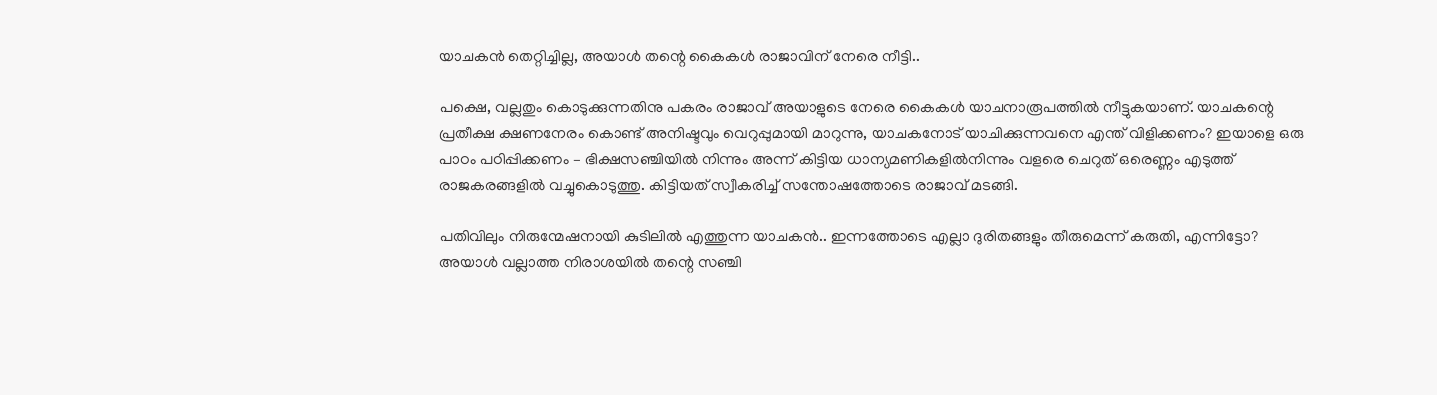യാചകൻ തെറ്റിച്ചില്ല, അയാൾ തന്റെ കൈകൾ രാജാവിന് നേരെ നീട്ടി..

പക്ഷെ, വല്ലതും കൊടുക്കുന്നതിനു പകരം രാജാവ് അയാളുടെ നേരെ കൈകൾ യാചനാരൂപത്തിൽ നീട്ടുകയാണ്. യാചകന്റെ പ്രതീക്ഷ ക്ഷണനേരം കൊണ്ട് അനിഷ്ടവും വെറുപ്പുമായി മാറുന്നു, യാചകനോട് യാചിക്കുന്നവനെ എന്ത് വിളിക്കണം? ഇയാളെ ഒരു പാഠം പഠിപ്പിക്കണം – ഭിക്ഷസഞ്ചിയിൽ നിന്നും അന്ന് കിട്ടിയ ധാന്യമണികളിൽനിന്നും വളരെ ചെറുത് ഒരെണ്ണം എടുത്ത് രാജകരങ്ങളിൽ വച്ചുകൊടുത്തു. കിട്ടിയത് സ്വീകരിച്ച് സന്തോഷത്തോടെ രാജാവ് മടങ്ങി.

പതിവിലും നിരുന്മേഷനായി കുടിലിൽ എത്തുന്ന യാചകൻ.. ഇന്നത്തോടെ എല്ലാ ദുരിതങ്ങളും തീരുമെന്ന് കരുതി, എന്നിട്ടോ? അയാൾ വല്ലാത്ത നിരാശയിൽ തന്റെ സഞ്ചി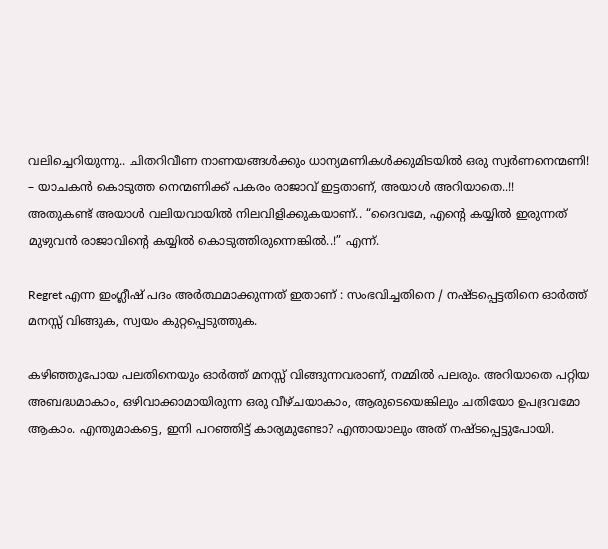വലിച്ചെറിയുന്നു.. ചിതറിവീണ നാണയങ്ങൾക്കും ധാന്യമണികൾക്കുമിടയിൽ ഒരു സ്വർണനെന്മണി! – യാചകൻ കൊടുത്ത നെന്മണിക്ക് പകരം രാജാവ് ഇട്ടതാണ്, അയാൾ അറിയാതെ..!!
അതുകണ്ട് അയാൾ വലിയവായിൽ നിലവിളിക്കുകയാണ്.. “ദൈവമേ, എന്റെ കയ്യിൽ ഇരുന്നത് മുഴുവൻ രാജാവിന്റെ കയ്യിൽ കൊടുത്തിരുന്നെങ്കിൽ..!” എന്ന്.

Regret എന്ന ഇംഗ്ലീഷ് പദം അർത്ഥമാക്കുന്നത് ഇതാണ് : സംഭവിച്ചതിനെ / നഷ്ടപ്പെട്ടതിനെ ഓർത്ത് മനസ്സ് വിങ്ങുക, സ്വയം കുറ്റപ്പെടുത്തുക.

കഴിഞ്ഞുപോയ പലതിനെയും ഓർത്ത് മനസ്സ് വിങ്ങുന്നവരാണ്, നമ്മിൽ പലരും. അറിയാതെ പറ്റിയ അബദ്ധമാകാം, ഒഴിവാക്കാമായിരുന്ന ഒരു വീഴ്ചയാകാം, ആരുടെയെങ്കിലും ചതിയോ ഉപദ്രവമോ ആകാം. എന്തുമാകട്ടെ, ഇനി പറഞ്ഞിട്ട് കാര്യമുണ്ടോ? എന്തായാലും അത് നഷ്ടപ്പെട്ടുപോയി.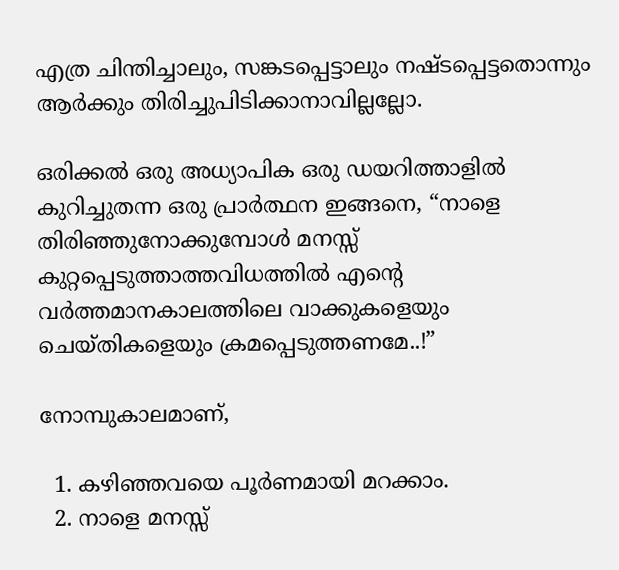എത്ര ചിന്തിച്ചാലും, സങ്കടപ്പെട്ടാലും നഷ്ടപ്പെട്ടതൊന്നും ആർക്കും തിരിച്ചുപിടിക്കാനാവില്ലല്ലോ.

ഒരിക്കൽ ഒരു അധ്യാപിക ഒരു ഡയറിത്താളിൽ കുറിച്ചുതന്ന ഒരു പ്രാർത്ഥന ഇങ്ങനെ, “നാളെ തിരിഞ്ഞുനോക്കുമ്പോൾ മനസ്സ് കുറ്റപ്പെടുത്താത്തവിധത്തിൽ എന്റെ വർത്തമാനകാലത്തിലെ വാക്കുകളെയും ചെയ്തികളെയും ക്രമപ്പെടുത്തണമേ..!”

നോമ്പുകാലമാണ്,

  1. കഴിഞ്ഞവയെ പൂർണമായി മറക്കാം.
  2. നാളെ മനസ്സ്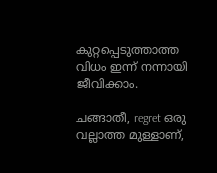കുറ്റപ്പെടുത്താത്ത വിധം ഇന്ന് നന്നായി ജീവിക്കാം.

ചങ്ങാതീ, regret ഒരു വല്ലാത്ത മുള്ളാണ്,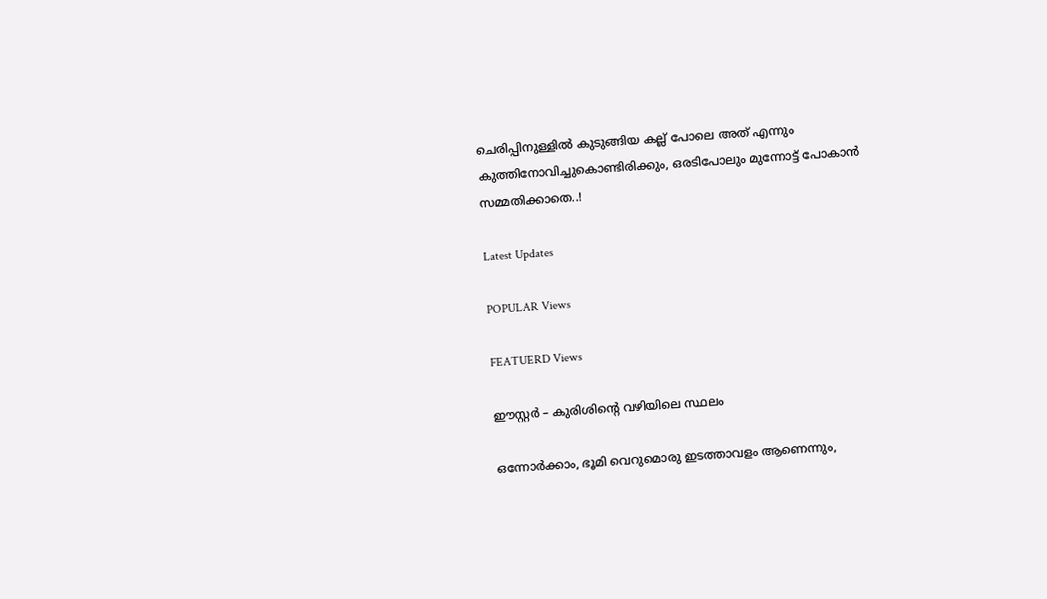ചെരിപ്പിനുള്ളിൽ കുടുങ്ങിയ കല്ല് പോലെ അത് എന്നും കുത്തിനോവിച്ചുകൊണ്ടിരിക്കും, ഒരടിപോലും മുന്നോട്ട് പോകാൻ സമ്മതിക്കാതെ..!

Latest Updates

POPULAR Views

FEATUERD Views

ഈസ്റ്റർ – കുരിശിന്റെ വഴിയിലെ സ്ഥലം

ഒന്നോർക്കാം, ഭൂമി വെറുമൊരു ഇടത്താവളം ആണെന്നും,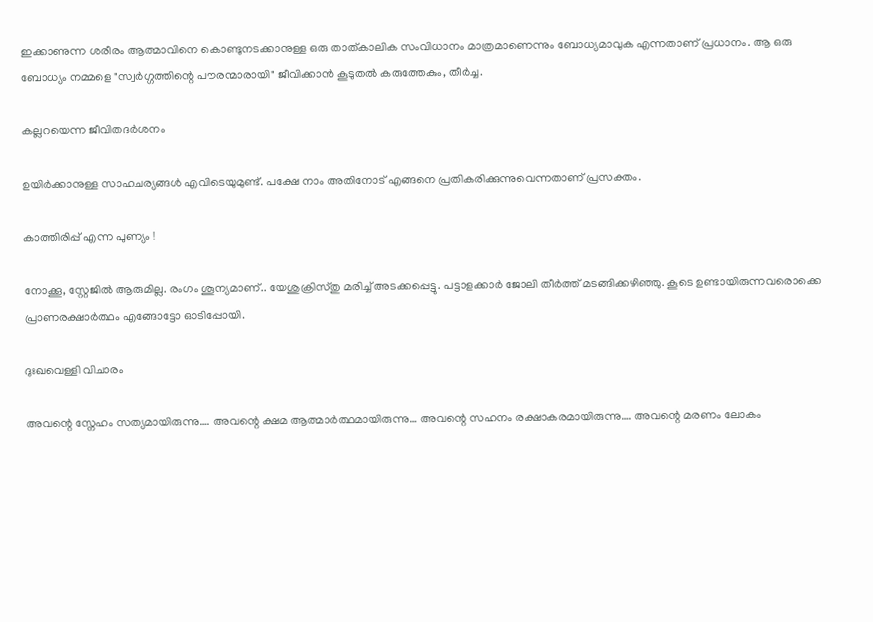ഇക്കാണുന്ന ശരീരം ആത്മാവിനെ കൊണ്ടുനടക്കാനുള്ള ഒരു താത്കാലിക സംവിധാനം മാത്രമാണെന്നും ബോധ്യമാവുക എന്നതാണ് പ്രധാനം. ആ ഒരു ബോധ്യം നമ്മളെ "സ്വർഗ്ഗത്തിന്റെ പൗരന്മാരായി" ജീവിക്കാൻ കൂടുതൽ കരുത്തേകും, തീർച്ച.

കല്ലറയെന്ന ജീവിതദര്‍ശനം

ഉയിര്‍ക്കാനുള്ള സാഹചര്യങ്ങള്‍ എവിടെയുമുണ്ട്. പക്ഷേ നാം അതിനോട് എങ്ങനെ പ്രതികരിക്കുന്നുവെന്നതാണ് പ്രസക്തം.

കാത്തിരിപ്പ് എന്ന പുണ്യം !

നോക്കൂ, സ്റ്റേജിൽ ആരുമില്ല. രംഗം ശൂന്യമാണ്.. യേശുക്രിസ്തു മരിച്ച് അടക്കപ്പെട്ടു. പട്ടാളക്കാർ ജോലി തീർത്ത് മടങ്ങിക്കഴിഞ്ഞു. കൂടെ ഉണ്ടായിരുന്നവരൊക്കെ പ്രാണരക്ഷാർത്ഥം എങ്ങോട്ടോ ഓടിപ്പോയി.

ദുഃഖവെള്ളി വിചാരം

അവന്റെ സ്നേഹം സത്യമായിരുന്നു…. അവന്റെ ക്ഷമ ആത്മാർത്ഥമായിരുന്നു… അവന്റെ സഹനം രക്ഷാകരമായിരുന്നു…. അവന്റെ മരണം ലോകം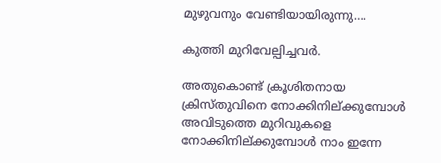മുഴുവനും വേണ്ടിയായിരുന്നു….

കുത്തി മുറിവേല്പിച്ചവര്‍.

അതുകൊണ്ട് ക്രൂശിതനായ ക്രിസ്തുവിനെ നോക്കിനില്ക്കുമ്പോള്‍ അവിടുത്തെ മുറിവുകളെ നോക്കിനില്ക്കുമ്പോള്‍ നാം ഇന്നേ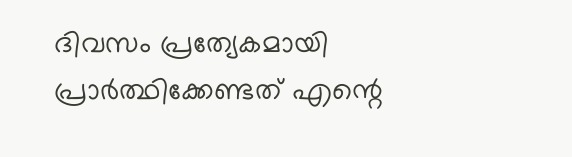ദിവസം പ്രത്യേകമായി പ്രാര്‍ത്ഥിക്കേണ്ടത് എന്റെ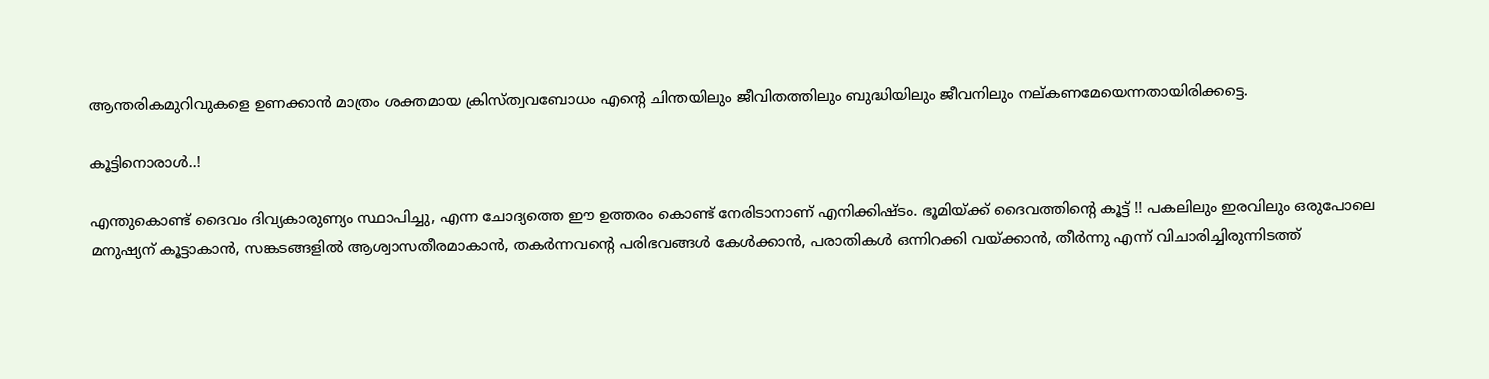ആന്തരികമുറിവുകളെ ഉണക്കാന്‍ മാത്രം ശക്തമായ ക്രിസ്ത്വവബോധം എന്റെ ചിന്തയിലും ജീവിതത്തിലും ബുദ്ധിയിലും ജീവനിലും നല്കണമേയെന്നതായിരിക്കട്ടെ.

കൂട്ടിനൊരാൾ..!

എന്തുകൊണ്ട് ദൈവം ദിവ്യകാരുണ്യം സ്ഥാപിച്ചു, എന്ന ചോദ്യത്തെ ഈ ഉത്തരം കൊണ്ട് നേരിടാനാണ് എനിക്കിഷ്ടം. ഭൂമിയ്ക്ക് ദൈവത്തിന്റെ കൂട്ട് !! പകലിലും ഇരവിലും ഒരുപോലെ മനുഷ്യന് കൂട്ടാകാൻ, സങ്കടങ്ങളിൽ ആശ്വാസതീരമാകാൻ, തകർന്നവന്റെ പരിഭവങ്ങൾ കേൾക്കാൻ, പരാതികൾ ഒന്നിറക്കി വയ്ക്കാൻ, തീർന്നു എന്ന് വിചാരിച്ചിരുന്നിടത്ത്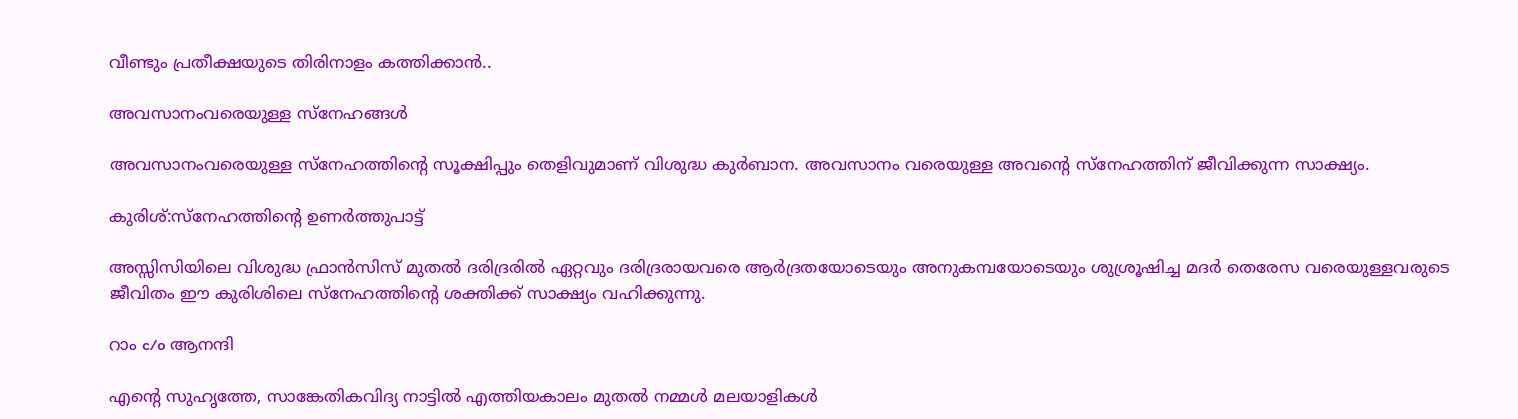വീണ്ടും പ്രതീക്ഷയുടെ തിരിനാളം കത്തിക്കാൻ..

അവസാനംവരെയുള്ള സ്‌നേഹങ്ങള്‍

അവസാനംവരെയുള്ള സ്‌നേഹത്തിന്റെ സൂക്ഷിപ്പും തെളിവുമാണ് വിശുദ്ധ കുര്‍ബാന. അവസാനം വരെയുള്ള അവന്റെ സ്‌നേഹത്തിന് ജീവിക്കുന്ന സാക്ഷ്യം.

കുരിശ്:സ്നേഹത്തിന്റെ ഉണർത്തുപാട്ട്

അസ്സിസിയിലെ വിശുദ്ധ ഫ്രാൻസിസ് മുതൽ ദരിദ്രരിൽ ഏറ്റവും ദരിദ്രരായവരെ ആർദ്രതയോടെയും അനുകമ്പയോടെയും ശുശ്രൂഷിച്ച മദർ തെരേസ വരെയുള്ളവരുടെ ജീവിതം ഈ കുരിശിലെ സ്നേഹത്തിന്റെ ശക്തിക്ക് സാക്ഷ്യം വഹിക്കുന്നു.

റാം c/o ആനന്ദി

എന്റെ സുഹൃത്തേ, സാങ്കേതികവിദ്യ നാട്ടിൽ എത്തിയകാലം മുതൽ നമ്മൾ മലയാളികൾ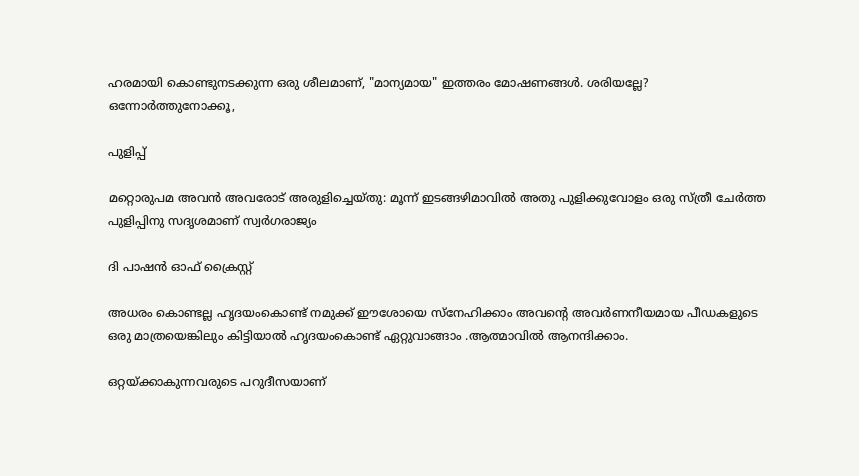ഹരമായി കൊണ്ടുനടക്കുന്ന ഒരു ശീലമാണ്, "മാന്യമായ" ഇത്തരം മോഷണങ്ങൾ. ശരിയല്ലേ? ഒന്നോർത്തുനോക്കൂ,

പുളിപ്പ്

മറ്റൊരുപമ അവന്‍ അവരോട്‌ അരുളിച്ചെയ്‌തു: മൂന്ന്‌ ഇടങ്ങഴിമാവില്‍ അതു പുളിക്കുവോളം ഒരു സ്‌ത്രീ ചേര്‍ത്ത പുളിപ്പിനു സദൃശമാണ്‌ സ്വര്‍ഗരാജ്യം

ദി പാഷൻ ഓഫ് ക്രൈസ്റ്റ്

അധരം കൊണ്ടല്ല ഹൃദയംകൊണ്ട് നമുക്ക് ഈശോയെ സ്നേഹിക്കാം അവൻ്റെ അവർണനീയമായ പീഡകളുടെ ഒരു മാത്രയെങ്കിലും കിട്ടിയാൽ ഹൃദയംകൊണ്ട് ഏറ്റുവാങ്ങാം .ആത്മാവിൽ ആനന്ദിക്കാം.

ഒറ്റയ്ക്കാകുന്നവരുടെ പറുദീസയാണ്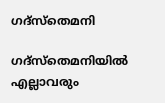ഗദ്‌സ്‌തെമനി

ഗദ്‌സ്‌തെമനിയില്‍ എല്ലാവരും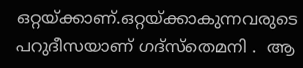ഒറ്റയ്ക്കാണ്.ഒറ്റയ്ക്കാകുന്നവരുടെ പറുദീസയാണ് ഗദ്‌സ്‌തെമനി .  ആ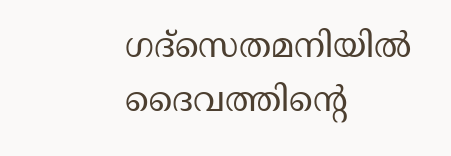ഗദ്‌സെതമനിയില്‍ ദൈവത്തിന്റെ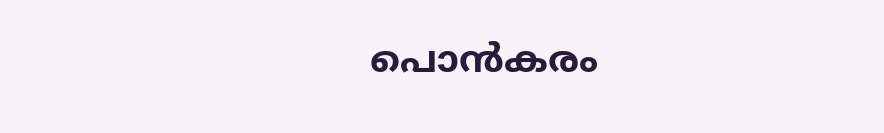പൊന്‍കരം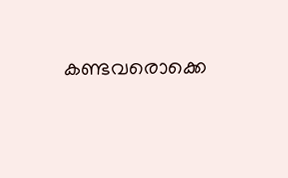കണ്ടവരൊക്കെ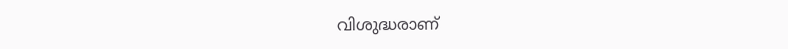വിശുദ്ധരാണ്